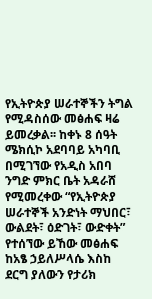የኢትዮጵያ ሠራተኞችን ትግል የሚዳስሰው መፅሐፍ ዛሬ ይመረቃል፡፡ ከቀኑ 8 ሰዓት ሜክሲኮ አደባባይ አካባቢ በሚገኘው የአዲስ አበባ ንግድ ምክር ቤት አዳራሸ የሚመረቀው “የኢትዮጵያ ሠራተኞች አንድነት ማህበር፣ ውልደት፣ ዕድገት፣ ውድቀት” የተሰኘው ይኸው መፅሐፍ ከአፄ ኃይለሥላሴ እስከ ደርግ ያለውን የታሪክ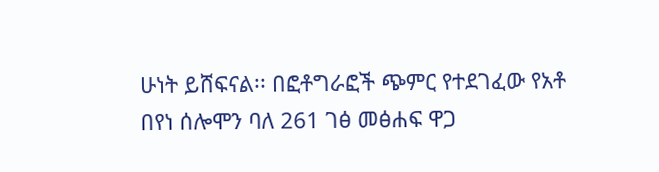ሁነት ይሸፍናል፡፡ በፎቶግራፎች ጭምር የተደገፈው የአቶ በየነ ሰሎሞን ባለ 261 ገፅ መፅሐፍ ዋጋ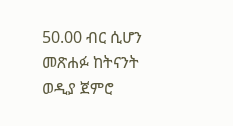50.00 ብር ሲሆን መጽሐፉ ከትናንት ወዲያ ጀምሮ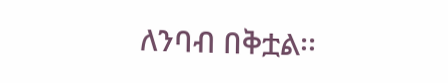ለንባብ በቅቷል፡፡